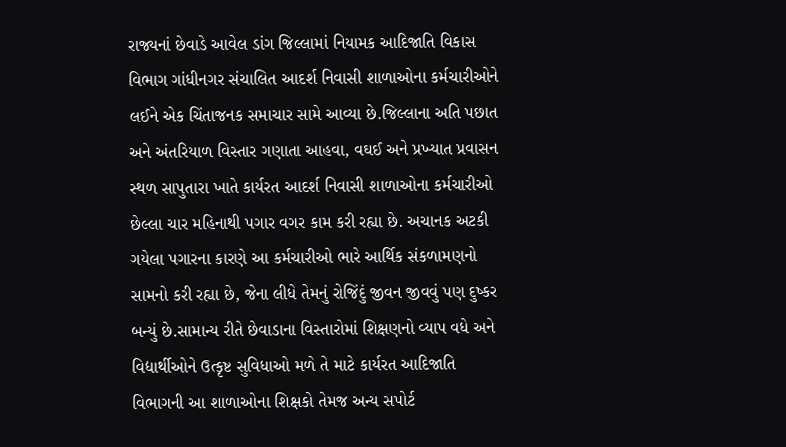રાજ્યનાં છેવાડે આવેલ ડાંગ જિલ્લામાં નિયામક આદિજાતિ વિકાસ વિભાગ ગાંધીનગર સંચાલિત આદર્શ નિવાસી શાળાઓના કર્મચારીઓને લઈને એક ચિંતાજનક સમાચાર સામે આવ્યા છે.જિલ્લાના અતિ પછાત અને અંતરિયાળ વિસ્તાર ગણાતા આહવા, વઘઈ અને પ્રખ્યાત પ્રવાસન સ્થળ સાપુતારા ખાતે કાર્યરત આદર્શ નિવાસી શાળાઓના કર્મચારીઓ છેલ્લા ચાર મહિનાથી પગાર વગર કામ કરી રહ્યા છે. અચાનક અટકી ગયેલા પગારના કારણે આ કર્મચારીઓ ભારે આર્થિક સંકળામણનો સામનો કરી રહ્યા છે, જેના લીધે તેમનું રોજિંદું જીવન જીવવું પણ દુષ્કર બન્યું છે.સામાન્ય રીતે છેવાડાના વિસ્તારોમાં શિક્ષણનો વ્યાપ વધે અને વિદ્યાર્થીઓને ઉત્કૃષ્ટ સુવિધાઓ મળે તે માટે કાર્યરત આદિજાતિ વિભાગની આ શાળાઓના શિક્ષકો તેમજ અન્ય સપોર્ટ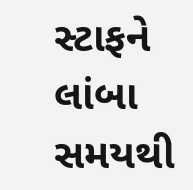સ્ટાફને લાંબા સમયથી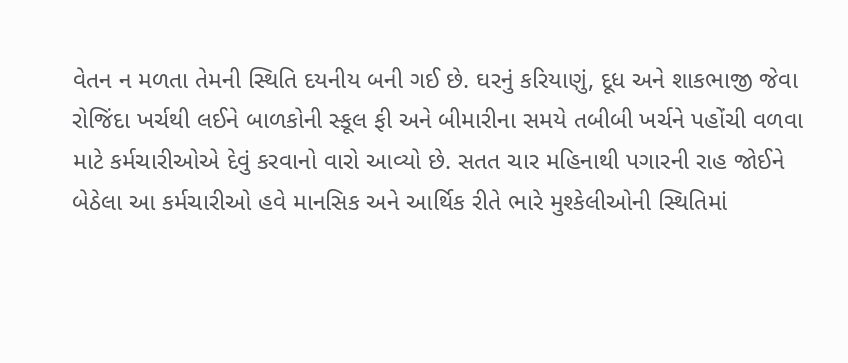વેતન ન મળતા તેમની સ્થિતિ દયનીય બની ગઈ છે. ઘરનું કરિયાણું, દૂધ અને શાકભાજી જેવા રોજિંદા ખર્ચથી લઈને બાળકોની સ્કૂલ ફી અને બીમારીના સમયે તબીબી ખર્ચને પહોંચી વળવા માટે કર્મચારીઓએ દેવું કરવાનો વારો આવ્યો છે. સતત ચાર મહિનાથી પગારની રાહ જોઈને બેઠેલા આ કર્મચારીઓ હવે માનસિક અને આર્થિક રીતે ભારે મુશ્કેલીઓની સ્થિતિમાં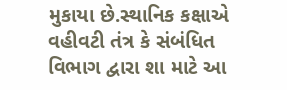મુકાયા છે.સ્થાનિક કક્ષાએ વહીવટી તંત્ર કે સંબંધિત વિભાગ દ્વારા શા માટે આ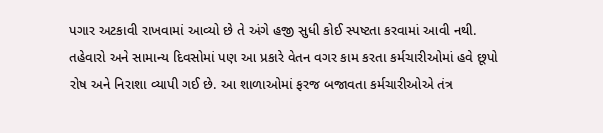પગાર અટકાવી રાખવામાં આવ્યો છે તે અંગે હજી સુધી કોઈ સ્પષ્ટતા કરવામાં આવી નથી. તહેવારો અને સામાન્ય દિવસોમાં પણ આ પ્રકારે વેતન વગર કામ કરતા કર્મચારીઓમાં હવે છૂપો રોષ અને નિરાશા વ્યાપી ગઈ છે. આ શાળાઓમાં ફરજ બજાવતા કર્મચારીઓએ તંત્ર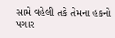સામે વહેલી તકે તેમના હકનો પગાર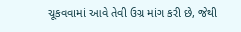ચૂકવવામાં આવે તેવી ઉગ્ર માંગ કરી છે, જેથી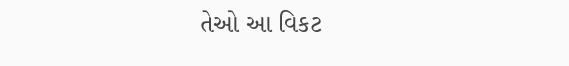તેઓ આ વિકટ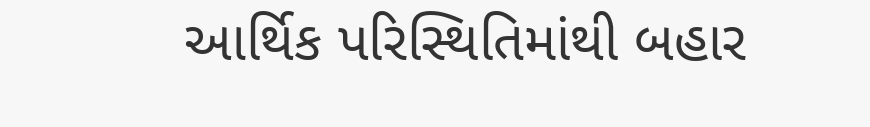આર્થિક પરિસ્થિતિમાંથી બહાર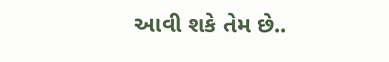આવી શકે તેમ છે..